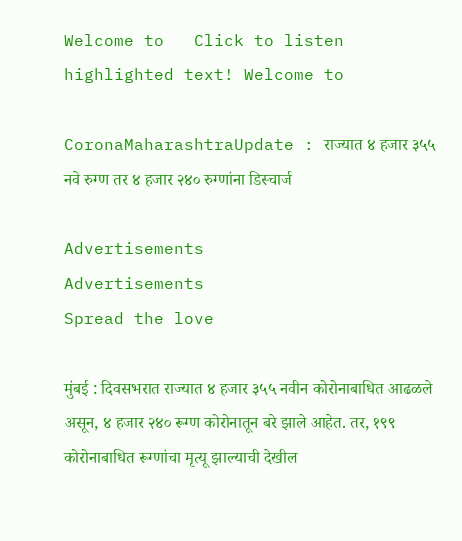Welcome to   Click to listen highlighted text! Welcome to

CoronaMaharashtraUpdate : राज्यात ४ हजार ३५५ नवे रुग्ण तर ४ हजार २४० रुग्णांना डिस्चार्ज

Advertisements
Advertisements
Spread the love

मुंबई : दिवसभरात राज्यात ४ हजार ३५५ नवीन कोरोनाबाधित आढळले असून, ४ हजार २४० रूग्ण कोरोनातून बरे झाले आहेत. तर, १९९ कोरोनाबाधित रूग्णांचा मृत्यू झाल्याची देखील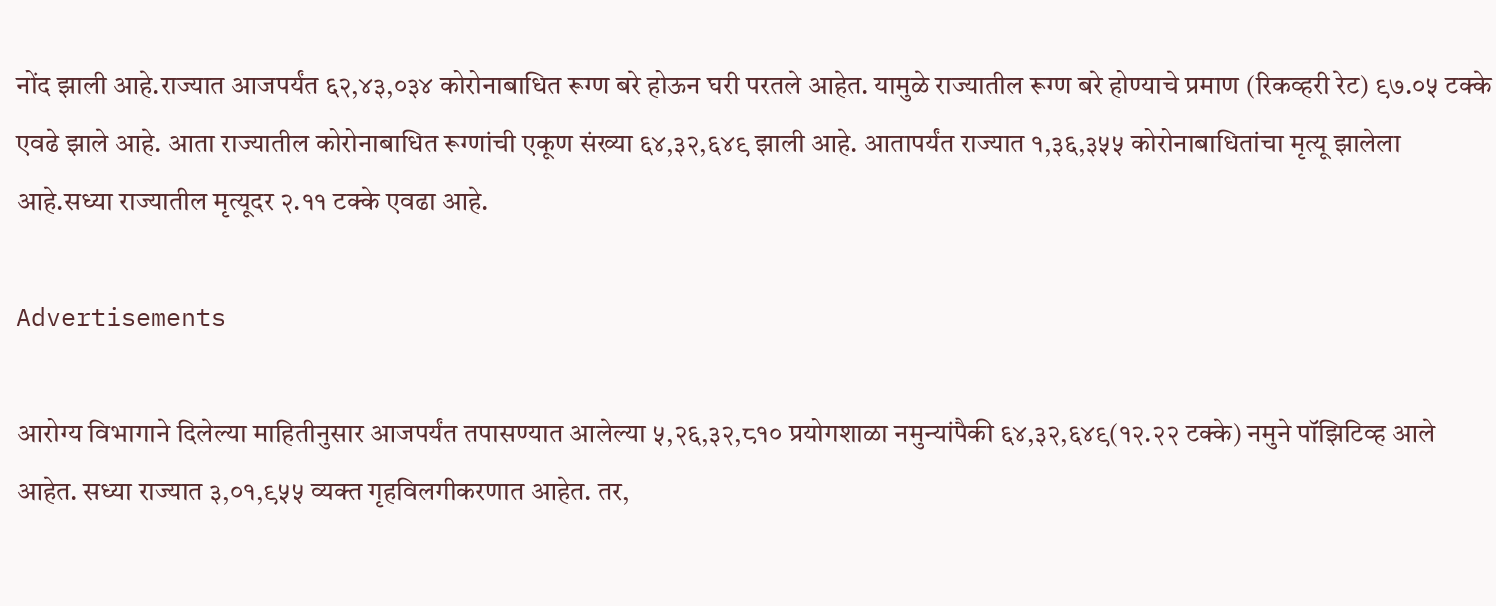नोंद झाली आहे.राज्यात आजपर्यंत ६२,४३,०३४ कोरोनाबाधित रूग्ण बरे होऊन घरी परतले आहेत. यामुळे राज्यातील रूग्ण बरे होण्याचे प्रमाण (रिकव्हरी रेट) ९७.०५ टक्के एवढे झाले आहे. आता राज्यातील कोरोनाबाधित रूग्णांची एकूण संख्या ६४,३२,६४९ झाली आहे. आतापर्यंत राज्यात १,३६,३५५ कोरोनाबाधितांचा मृत्यू झालेला आहे.सध्या राज्यातील मृत्यूदर २.११ टक्के एवढा आहे.

Advertisements

आरोग्य विभागाने दिलेल्या माहितीनुसार आजपर्यंत तपासण्यात आलेल्या ५,२६,३२,८१० प्रयोगशाळा नमुन्यांपैकी ६४,३२,६४९(१२.२२ टक्के) नमुने पॉझिटिव्ह आले आहेत. सध्या राज्यात ३,०१,९५५ व्यक्त गृहविलगीकरणात आहेत. तर,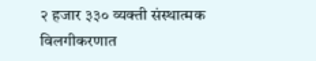२ हजार ३३० व्यक्ती संस्थात्मक विलगीकरणात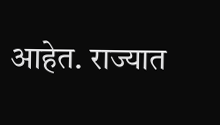आहेत. राज्यात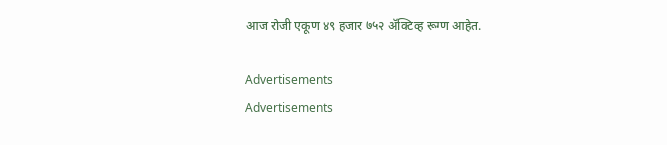आज रोजी एकूण ४९ हजार ७५२ ॲक्टिव्ह रूग्ण आहेत.

Advertisements
Advertisements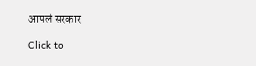आपलं सरकार

Click to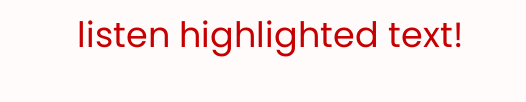listen highlighted text!